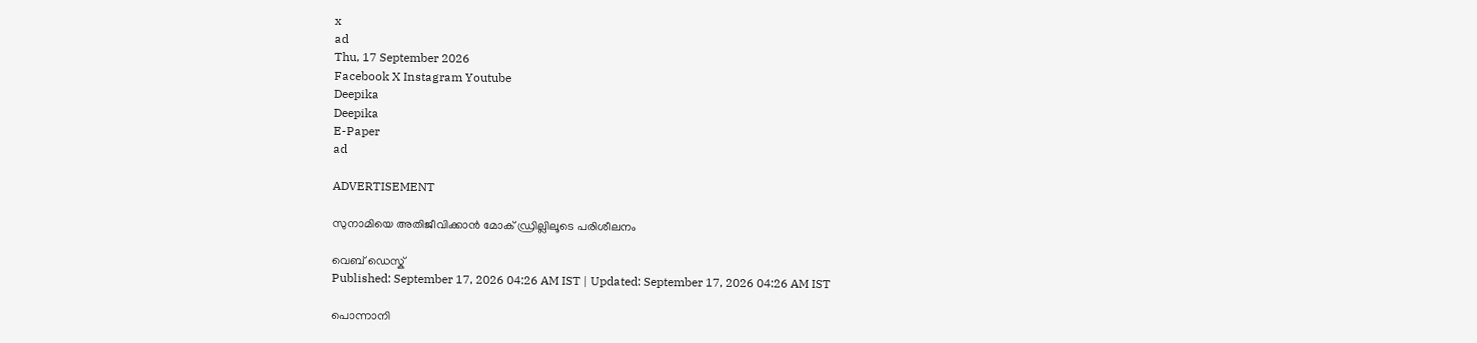x
ad
Thu, 17 September 2026
Facebook X Instagram Youtube
Deepika
Deepika
E-Paper
ad

ADVERTISEMENT

സുനാമിയെ അതിജീവിക്കാൻ മോക് ഡ്രില്ലിലൂടെ പരിശീലനം

വെബ് ഡെസ്ക്
Published: September 17, 2026 04:26 AM IST | Updated: September 17, 2026 04:26 AM IST

പൊന്നാനി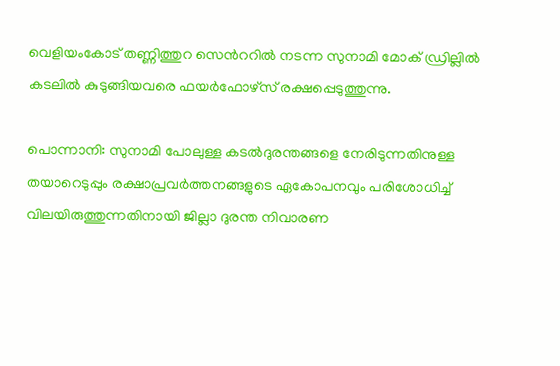വെളിയംകോട് തണ്ണിത്തുറ സെന്‍ററിൽ നടന്ന സുനാമി മോക് ഡ്രില്ലിൽ കടലിൽ കുടുങ്ങിയവരെ ഫയർഫോഴ്സ് രക്ഷപ്പെടുത്തുന്നു.

പൊന്നാനി: സുനാമി പോലുള്ള കടൽദുരന്തങ്ങളെ നേരിടുന്നതിനുള്ള തയാറെടുപ്പും രക്ഷാപ്രവർത്തനങ്ങളുടെ ഏകോപനവും പരിശോധിച്ച് വിലയിരുത്തുന്നതിനായി ജില്ലാ ദുരന്ത നിവാരണ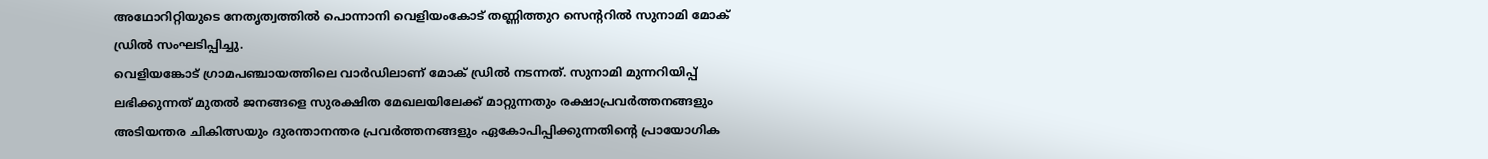അഥോറിറ്റിയുടെ നേതൃത്വത്തിൽ പൊന്നാനി വെളിയംകോട് തണ്ണിത്തുറ സെന്‍ററിൽ സുനാമി മോക് ഡ്രിൽ സംഘടിപ്പിച്ചു.
വെളിയങ്കോട് ഗ്രാമപഞ്ചായത്തിലെ വാർഡിലാണ് മോക് ഡ്രിൽ നടന്നത്. സുനാമി മുന്നറിയിപ്പ് ലഭിക്കുന്നത് മുതൽ ജനങ്ങളെ സുരക്ഷിത മേഖലയിലേക്ക് മാറ്റുന്നതും രക്ഷാപ്രവർത്തനങ്ങളും അടിയന്തര ചികിത്സയും ദുരന്താനന്തര പ്രവർത്തനങ്ങളും ഏകോപിപ്പിക്കുന്നതിന്‍റെ പ്രായോഗിക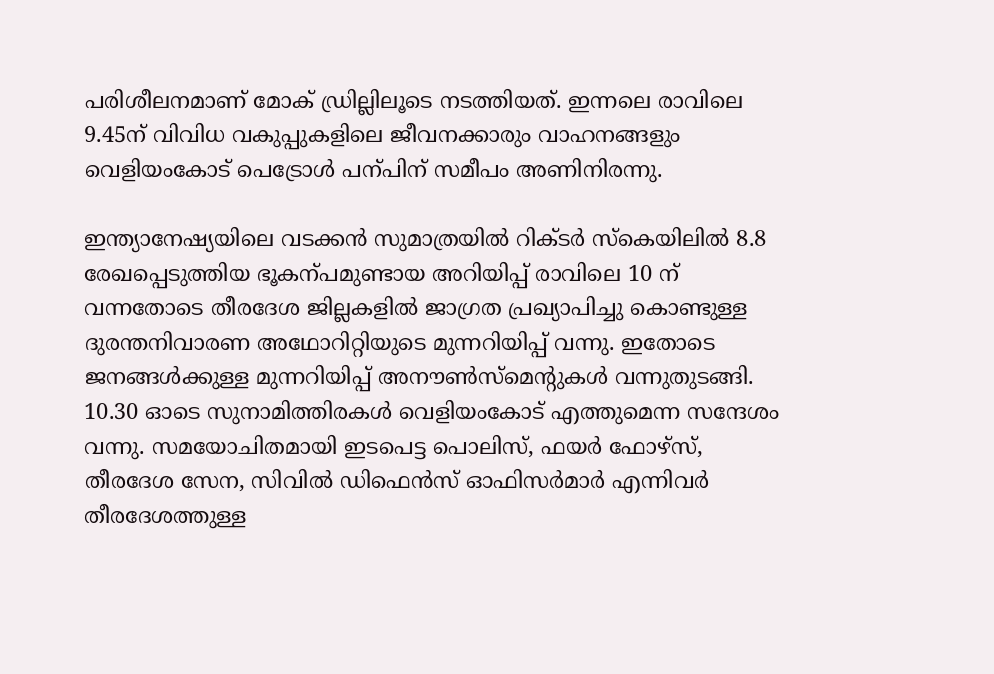പരിശീലനമാണ് മോക് ഡ്രില്ലിലൂടെ നടത്തിയത്. ഇന്നലെ രാവിലെ 9.45ന് വിവിധ വകുപ്പുകളിലെ ജീവനക്കാരും വാഹനങ്ങളും വെളിയംകോട് പെട്രോൾ പന്പിന് സമീപം അണിനിരന്നു.

ഇന്ത്യാനേഷ്യയിലെ വടക്കൻ സുമാത്രയിൽ റിക്ടർ സ്കെയിലിൽ 8.8 രേഖപ്പെടുത്തിയ ഭൂകന്പമുണ്ടായ അറിയിപ്പ് രാവിലെ 10 ന് വന്നതോടെ തീരദേശ ജില്ലകളിൽ ജാഗ്രത പ്രഖ്യാപിച്ചു കൊണ്ടുള്ള ദുരന്തനിവാരണ അഥോറിറ്റിയുടെ മുന്നറിയിപ്പ് വന്നു. ഇതോടെ ജനങ്ങൾക്കുള്ള മുന്നറിയിപ്പ് അനൗണ്‍സ്മെന്‍റുകൾ വന്നുതുടങ്ങി. 10.30 ഓടെ സുനാമിത്തിരകൾ വെളിയംകോട് എത്തുമെന്ന സന്ദേശം വന്നു. സമയോചിതമായി ഇടപെട്ട പൊലിസ്, ഫയർ ഫോഴ്സ്, തീരദേശ സേന, സിവിൽ ഡിഫെൻസ് ഓഫിസർമാർ എന്നിവർ തീരദേശത്തുള്ള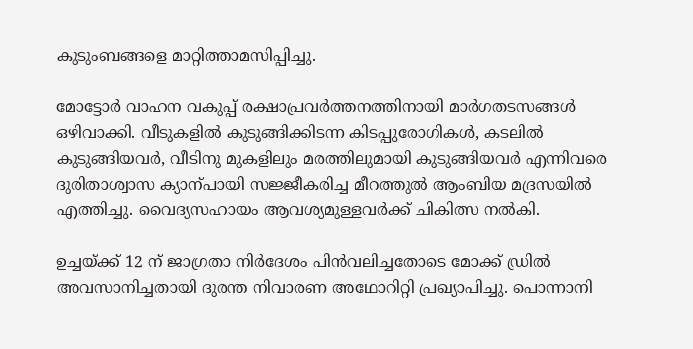കുടുംബങ്ങളെ മാറ്റിത്താമസിപ്പിച്ചു.

മോട്ടോർ വാഹന വകുപ്പ് രക്ഷാപ്രവർത്തനത്തിനായി മാർഗതടസങ്ങൾ ഒഴിവാക്കി. വീടുകളിൽ കുടുങ്ങിക്കിടന്ന കിടപ്പുരോഗികൾ, കടലിൽ കുടുങ്ങിയവർ, വീടിനു മുകളിലും മരത്തിലുമായി കുടുങ്ങിയവർ എന്നിവരെ ദുരിതാശ്വാസ ക്യാന്പായി സജ്ജീകരിച്ച മീറത്തുൽ ആംബിയ മദ്രസയിൽ എത്തിച്ചു. വൈദ്യസഹായം ആവശ്യമുള്ളവർക്ക് ചികിത്സ നൽകി.

ഉച്ചയ്ക്ക് 12 ന് ജാഗ്രതാ നിർദേശം പിൻവലിച്ചതോടെ മോക്ക് ഡ്രിൽ അവസാനിച്ചതായി ദുരന്ത നിവാരണ അഥോറിറ്റി പ്രഖ്യാപിച്ചു. പൊന്നാനി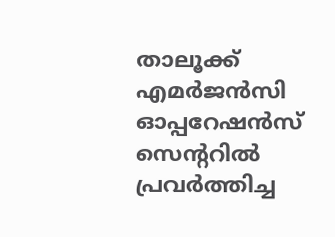താലൂക്ക് എമർജൻസി ഓപ്പറേഷൻസ് സെന്‍ററിൽ പ്രവർത്തിച്ച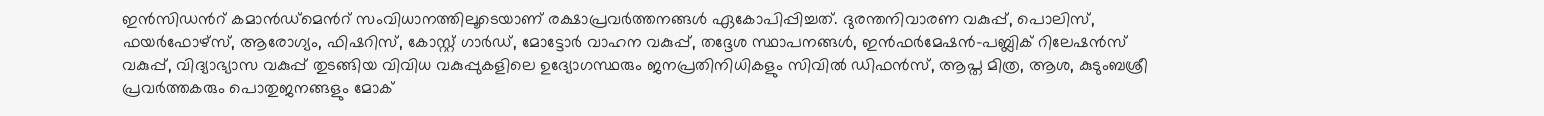ഇൻസിഡന്‍റ് കമാൻഡ്മെന്‍റ് സംവിധാനത്തിലൂടെയാണ് രക്ഷാപ്രവർത്തനങ്ങൾ ഏകോപിപ്പിച്ചത്. ദുരന്തനിവാരണ വകുപ്പ്, പൊലിസ്, ഫയർഫോഴ്സ്, ആരോഗ്യം, ഫിഷറിസ്, കോസ്റ്റ് ഗാർഡ്, മോട്ടോർ വാഹന വകുപ്പ്, തദ്ദേശ സ്ഥാപനങ്ങൾ, ഇൻഫർമേഷൻ-പബ്ലിക് റിലേഷൻസ് വകുപ്പ്, വിദ്യാഭ്യാസ വകുപ്പ് തുടങ്ങിയ വിവിധ വകുപ്പുകളിലെ ഉദ്യോഗസ്ഥരും ജനപ്രതിനിധികളും സിവിൽ ഡിഫൻസ്, ആപ്ത മിത്ര, ആശ, കുടുംബശ്രീ പ്രവർത്തകരും പൊതുജനങ്ങളും മോക്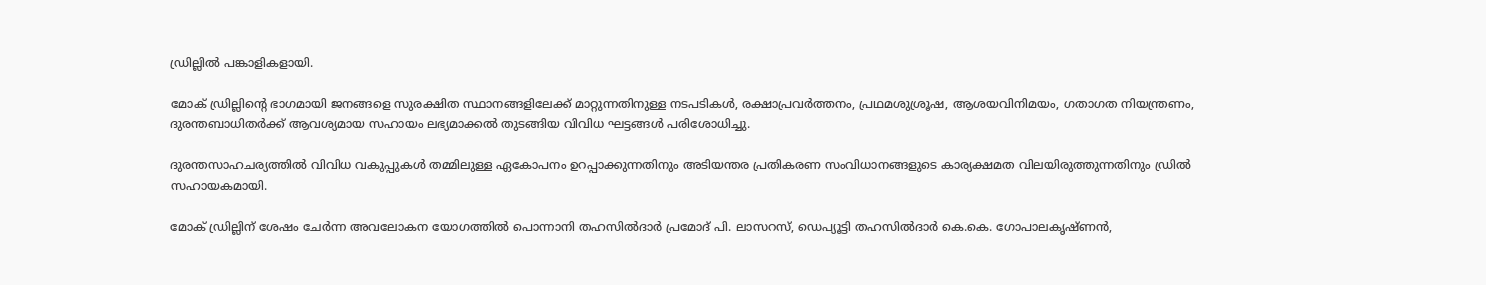ഡ്രില്ലിൽ പങ്കാളികളായി.

മോക് ഡ്രില്ലിന്‍റെ ഭാഗമായി ജനങ്ങളെ സുരക്ഷിത സ്ഥാനങ്ങളിലേക്ക് മാറ്റുന്നതിനുള്ള നടപടികൾ, രക്ഷാപ്രവർത്തനം, പ്രഥമശുശ്രൂഷ, ആശയവിനിമയം, ഗതാഗത നിയന്ത്രണം, ദുരന്തബാധിതർക്ക് ആവശ്യമായ സഹായം ലഭ്യമാക്കൽ തുടങ്ങിയ വിവിധ ഘട്ടങ്ങൾ പരിശോധിച്ചു.

ദുരന്തസാഹചര്യത്തിൽ വിവിധ വകുപ്പുകൾ തമ്മിലുള്ള ഏകോപനം ഉറപ്പാക്കുന്നതിനും അടിയന്തര പ്രതികരണ സംവിധാനങ്ങളുടെ കാര്യക്ഷമത വിലയിരുത്തുന്നതിനും ഡ്രിൽ സഹായകമായി.

മോക് ഡ്രില്ലിന് ശേഷം ചേർന്ന അവലോകന യോഗത്തിൽ പൊന്നാനി തഹസിൽദാർ പ്രമോദ് പി. ലാസറസ്, ഡെപ്യൂട്ടി തഹസിൽദാർ കെ.കെ. ഗോപാലകൃഷ്ണൻ,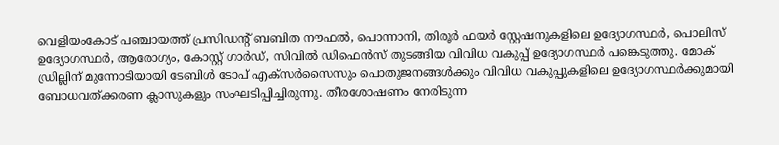വെളിയംകോട് പഞ്ചായത്ത് പ്രസിഡന്‍റ് ബബിത നൗഫൽ, പൊന്നാനി, തിരൂർ ഫയർ സ്റ്റേഷനുകളിലെ ഉദ്യോഗസ്ഥർ, പൊലിസ് ഉദ്യോഗസ്ഥർ, ആരോഗ്യം, കോസ്റ്റ് ഗാർഡ്, സിവിൽ ഡിഫെൻസ് തുടങ്ങിയ വിവിധ വകുപ്പ് ഉദ്യോഗസ്ഥർ പങ്കെടുത്തു. മോക് ഡ്രില്ലിന് മുന്നോടിയായി ടേബിൾ ടോപ് എക്സർസൈസും പൊതുജനങ്ങൾക്കും വിവിധ വകുപ്പുകളിലെ ഉദ്യോഗസ്ഥർക്കുമായി ബോധവത്ക്കരണ ക്ലാസുകളും സംഘടിപ്പിച്ചിരുന്നു. തീരശോഷണം നേരിടുന്ന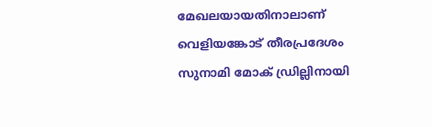മേഖലയായതിനാലാണ് വെളിയങ്കോട് തീരപ്രദേശം സുനാമി മോക് ഡ്രില്ലിനായി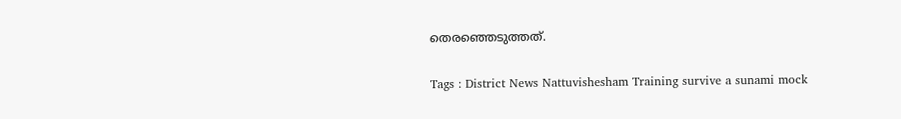തെരഞ്ഞെടുത്തത്.

Tags : District News Nattuvishesham Training survive a sunami mock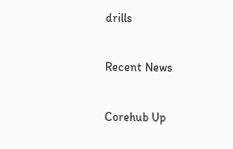drills

Recent News

Corehub Up